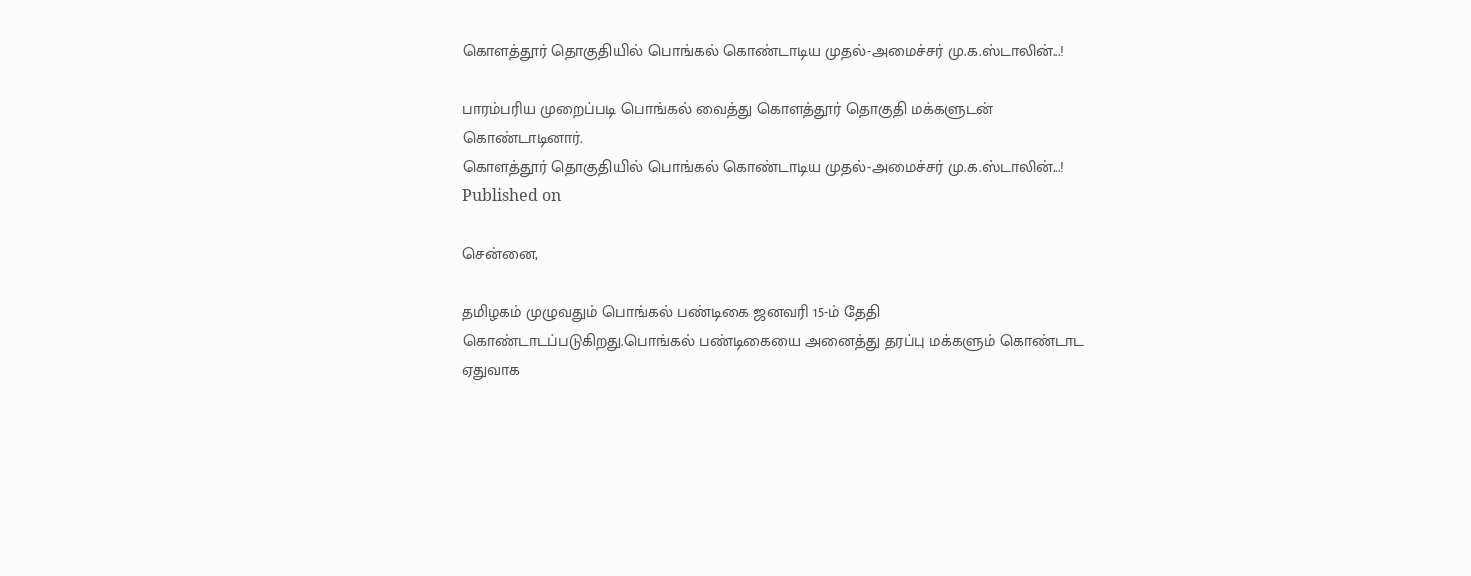கொளத்தூர் தொகுதியில் பொங்கல் கொண்டாடிய முதல்-அமைச்சர் மு.க.ஸ்டாலின்...!

பாரம்பரிய முறைப்படி பொங்கல் வைத்து கொளத்தூர் தொகுதி மக்களுடன் கொண்டாடினார்.
கொளத்தூர் தொகுதியில் பொங்கல் கொண்டாடிய முதல்-அமைச்சர் மு.க.ஸ்டாலின்...!
Published on

சென்னை,

தமிழகம் முழுவதும் பொங்கல் பண்டிகை ஜனவரி 15-ம் தேதி கொண்டாடப்படுகிறது.பொங்கல் பண்டிகையை அனைத்து தரப்பு மக்களும் கொண்டாட ஏதுவாக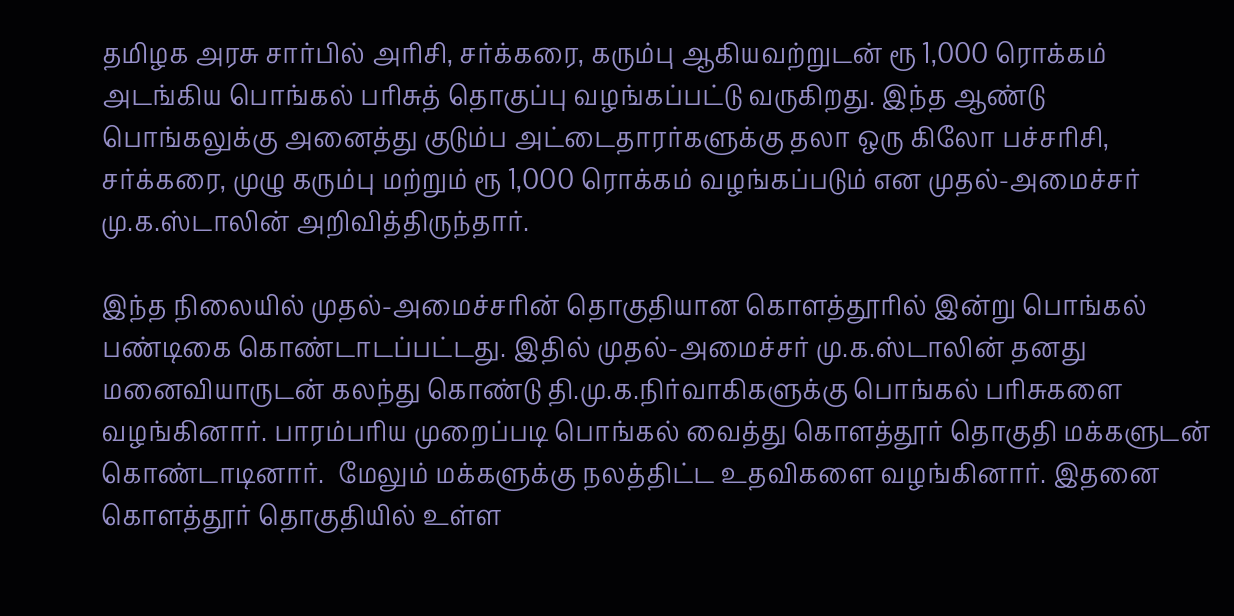தமிழக அரசு சார்பில் அரிசி, சர்க்கரை, கரும்பு ஆகியவற்றுடன் ரூ 1,000 ரொக்கம் அடங்கிய பொங்கல் பரிசுத் தொகுப்பு வழங்கப்பட்டு வருகிறது. இந்த ஆண்டு பொங்கலுக்கு அனைத்து குடும்ப அட்டைதாரர்களுக்கு தலா ஒரு கிலோ பச்சரிசி, சர்க்கரை, முழு கரும்பு மற்றும் ரூ 1,000 ரொக்கம் வழங்கப்படும் என முதல்-அமைச்சர் மு.க.ஸ்டாலின் அறிவித்திருந்தார்.

இந்த நிலையில் முதல்-அமைச்சரின் தொகுதியான கொளத்தூரில் இன்று பொங்கல் பண்டிகை கொண்டாடப்பட்டது. இதில் முதல்-அமைச்சர் மு.க.ஸ்டாலின் தனது மனைவியாருடன் கலந்து கொண்டு தி.மு.க.நிர்வாகிகளுக்கு பொங்கல் பரிசுகளை வழங்கினார். பாரம்பரிய முறைப்படி பொங்கல் வைத்து கொளத்தூர் தொகுதி மக்களுடன் கொண்டாடினார்.  மேலும் மக்களுக்கு நலத்திட்ட உதவிகளை வழங்கினார். இதனை கொளத்தூர் தொகுதியில் உள்ள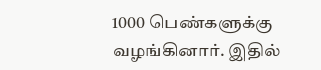1000 பெண்களுக்கு வழங்கினார். இதில்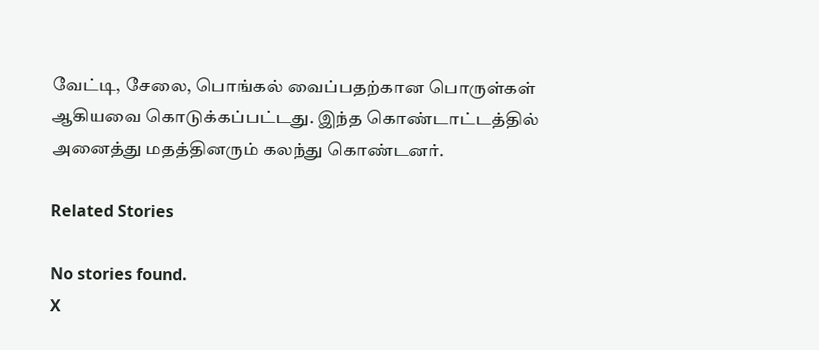வேட்டி, சேலை, பொங்கல் வைப்பதற்கான பொருள்கள் ஆகியவை கொடுக்கப்பட்டது. இந்த கொண்டாட்டத்தில் அனைத்து மதத்தினரும் கலந்து கொண்டனர்.

Related Stories

No stories found.
X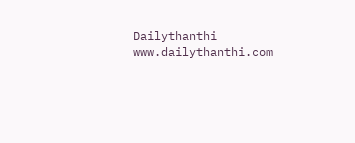Dailythanthi
www.dailythanthi.com